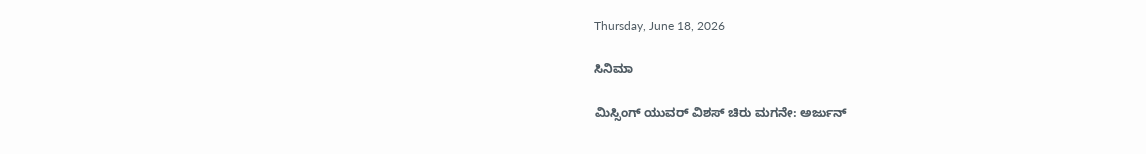Thursday, June 18, 2026

ಸಿನಿಮಾ

ಮಿಸ್ಸಿಂಗ್ ಯುವರ್ ವಿಶಸ್ ಚಿರು ಮಗನೇ: ಅರ್ಜುನ್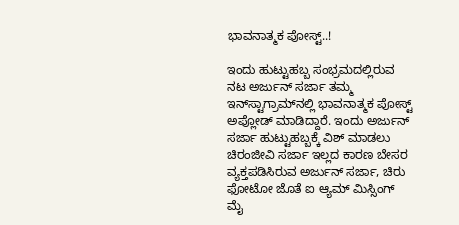ಭಾವನಾತ್ಮಕ ಪೋಸ್ಟ್..!

ಇಂದು ಹುಟ್ಟುಹಬ್ಬ ಸಂಭ್ರಮದಲ್ಲಿರುವ ನಟ ಅರ್ಜುನ್ ಸರ್ಜಾ ತಮ್ಮ ಇನ್‌ಸ್ಟಾಗ್ರಾಮ್‌ನಲ್ಲಿ ಭಾವನಾತ್ಮಕ ಪೋಸ್ಟ್ ಅಪ್ಲೋಡ್ ಮಾಡಿದ್ದಾರೆ. ಇಂದು ಅರ್ಜುನ್ ಸರ್ಜಾ ಹುಟ್ಟುಹಬ್ಬಕ್ಕೆ ವಿಶ್ ಮಾಡಲು ಚಿರಂಜೀವಿ ಸರ್ಜಾ ಇಲ್ಲದ ಕಾರಣ ಬೇಸರ ವ್ಯಕ್ತಪಡಿಸಿರುವ ಅರ್ಜುನ್ ಸರ್ಜಾ, ಚಿರು ಫೋಟೋ ಜೊತೆ ಐ ಆ್ಯಮ್ ಮಿಸ್ಸಿಂಗ್ ಮೈ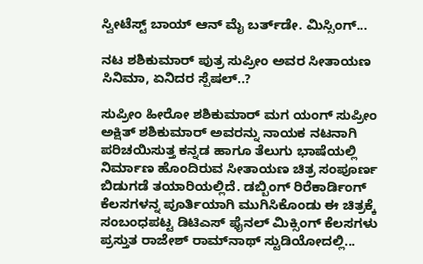ಸ್ವೀಟೆಸ್ಟ್ ಬಾಯ್ ಆನ್ ಮೈ ಬರ್ತ್‌ಡೇ. ಮಿಸ್ಸಿಂಗ್...

ನಟ ಶಶಿಕುಮಾರ್ ಪುತ್ರ ಸುಪ್ರೀಂ ಅವರ ಸೀತಾಯಣ ಸಿನಿಮಾ, ಏನಿದರ ಸ್ಪೆಷಲ್..?

ಸುಪ್ರೀಂ ಹೀರೋ ಶಶಿಕುಮಾರ್ ಮಗ ಯಂಗ್ ಸುಪ್ರೀಂ ಅಕ್ಷಿತ್ ಶಶಿಕುಮಾರ್ ಅವರನ್ನು ನಾಯಕ ನಟನಾಗಿ ಪರಿಚಯಿಸುತ್ತ ಕನ್ನಡ ಹಾಗೂ ತೆಲುಗು ಭಾಷೆಯಲ್ಲಿ ನಿರ್ಮಾಣ ಹೊಂದಿರುವ ಸೀತಾಯಣ ಚಿತ್ರ ಸಂಪೂರ್ಣ ಬಿಡುಗಡೆ ತಯಾರಿಯಲ್ಲಿದೆ. ಡಬ್ಬಿಂಗ್ ರಿರೆಕಾರ್ಡಿಂಗ್ ಕೆಲಸಗಳನ್ನ ಪೂರ್ತಿಯಾಗಿ ಮುಗಿಸಿಕೊಂಡು ಈ ಚಿತ್ರಕ್ಕೆ ಸಂಬಂಧಪಟ್ಟ ಡಿಟಿಎಸ್‌ ಫೈನಲ್ ಮಿಕ್ಸಿಂಗ್ ಕೆಲಸಗಳು ಪ್ರಸ್ತುತ ರಾಜೇಶ್ ರಾಮ್‌ನಾಥ್ ಸ್ಟುಡಿಯೋದಲ್ಲಿ...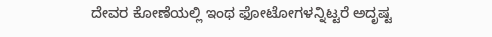ದೇವರ ಕೋಣೆಯಲ್ಲಿ ಇಂಥ ಫೋಟೋಗಳನ್ನಿಟ್ಟರೆ ಅದೃಷ್ಟ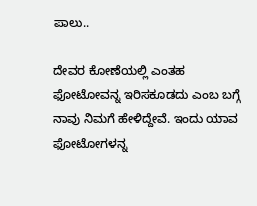ಪಾಲು..

ದೇವರ ಕೋಣೆಯಲ್ಲಿ ಎಂತಹ ಫೋಟೋವನ್ನ ಇರಿಸಕೂಡದು ಎಂಬ ಬಗ್ಗೆ ನಾವು ನಿಮಗೆ ಹೇಳಿದ್ದೇವೆ. ಇಂದು ಯಾವ ಫೋಟೋಗಳನ್ನ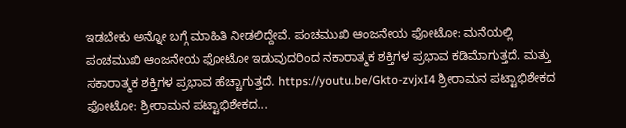ಇಡಬೇಕು ಅನ್ನೋ ಬಗ್ಗೆ ಮಾಹಿತಿ ನೀಡಲಿದ್ದೇವೆ. ಪಂಚಮುಖಿ ಆಂಜನೇಯ ಫೋಟೋ: ಮನೆಯಲ್ಲಿ ಪಂಚಮುಖಿ ಆಂಜನೇಯ ಫೋಟೋ ಇಡುವುದರಿಂದ ನಕಾರಾತ್ಮಕ ಶಕ್ತಿಗಳ ಪ್ರಭಾವ ಕಡಿಮೆಾಗುತ್ತದೆ. ಮತ್ತು ಸಕಾರಾತ್ಮಕ ಶಕ್ತಿಗಳ ಪ್ರಭಾವ ಹೆಚ್ಚಾಗುತ್ತದೆ. https://youtu.be/Gkto-zvjxI4 ಶ್ರೀರಾಮನ ಪಟ್ಟಾಭಿಶೇಕದ ಫೋಟೋ: ಶ್ರೀರಾಮನ ಪಟ್ಟಾಭಿಶೇಕದ...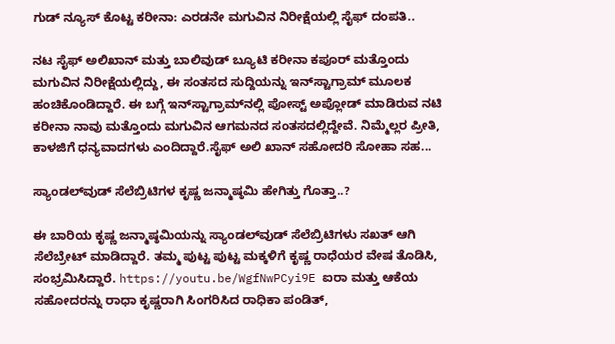ಗುಡ್‌ ನ್ಯೂಸ್ ಕೊಟ್ಟ ಕರೀನಾ: ಎರಡನೇ ಮಗುವಿನ ನಿರೀಕ್ಷೆಯಲ್ಲಿ ಸೈಫ್ ದಂಪತಿ..

ನಟ ಸೈಫ್ ಅಲಿಖಾನ್ ಮತ್ತು ಬಾಲಿವುಡ್ ಬ್ಯೂಟಿ ಕರೀನಾ ಕಪೂರ್ ಮತ್ತೊಂದು ಮಗುವಿನ ನಿರೀಕ್ಷೆಯಲ್ಲಿದ್ದು, ಈ ಸಂತಸದ ಸುದ್ದಿಯನ್ನು ಇನ್‌ಸ್ಟಾಗ್ರಾಮ್‌ ಮೂಲಕ ಹಂಚಿಕೊಂಡಿದ್ದಾರೆ. ಈ ಬಗ್ಗೆ ಇನ್‌ಸ್ಟಾಗ್ರಾಮ್‌ನಲ್ಲಿ ಪೋಸ್ಟ್ ಅಪ್ಲೋಡ್ ಮಾಡಿರುವ ನಟಿ ಕರೀನಾ ನಾವು ಮತ್ತೊಂದು ಮಗುವಿನ ಆಗಮನದ ಸಂತಸದಲ್ಲಿದ್ದೇವೆ. ನಿಮ್ಮೆಲ್ಲರ ಪ್ರೀತಿ, ಕಾಳಜಿಗೆ ಧನ್ಯವಾದಗಳು ಎಂದಿದ್ದಾರೆ.ಸೈಫ್ ಅಲಿ ಖಾನ್ ಸಹೋದರಿ ಸೋಹಾ ಸಹ...

ಸ್ಯಾಂಡಲ್‌ವುಡ್‌ ಸೆಲೆಬ್ರಿಟಿಗಳ ಕೃಷ್ಣ ಜನ್ಮಾಷ್ಠಮಿ ಹೇಗಿತ್ತು ಗೊತ್ತಾ..?

ಈ ಬಾರಿಯ ಕೃಷ್ಣ ಜನ್ಮಾಷ್ಠಮಿಯನ್ನು ಸ್ಯಾಂಡಲ್‌ವುಡ್ ಸೆಲೆಬ್ರಿಟಿಗಳು ಸಖತ್ ಆಗಿ ಸೆಲೆಬ್ರೇಟ್ ಮಾಡಿದ್ದಾರೆ. ತಮ್ಮ ಪುಟ್ಟ ಪುಟ್ಟ ಮಕ್ಕಳಿಗೆ ಕೃಷ್ಣ ರಾಧೆಯರ ವೇಷ ತೊಡಿಸಿ, ಸಂಭ್ರಮಿಸಿದ್ದಾರೆ. https://youtu.be/WgfNwPCyi9E ಐರಾ ಮತ್ತು ಆಕೆಯ ಸಹೋದರನ್ನು ರಾಧಾ ಕೃಷ್ಣರಾಗಿ ಸಿಂಗರಿಸಿದ ರಾಧಿಕಾ ಪಂಡಿತ್,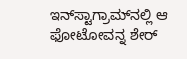ಇನ್‌ಸ್ಟಾಗ್ರಾಮ್‌ನಲ್ಲಿ ಆ ಫೋಟೋವನ್ನ ಶೇರ್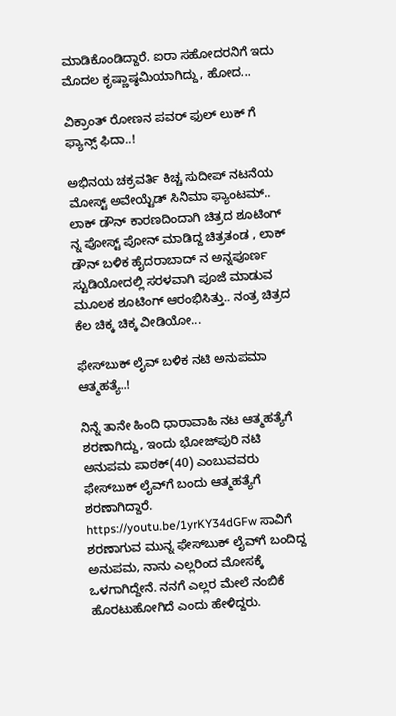ಮಾಡಿಕೊಂಡಿದ್ದಾರೆ. ಐರಾ ಸಹೋದರನಿಗೆ ಇದು ಮೊದಲ ಕೃಷ್ಣಾಷ್ಠಮಿಯಾಗಿದ್ದು, ಹೋದ...

ವಿಕ್ರಾಂತ್ ರೋಣನ ಪವರ್ ಫುಲ್ ಲುಕ್ ಗೆ ಫ್ಯಾನ್ಸ್ ಫಿದಾ..!

ಅಭಿನಯ ಚಕ್ರವರ್ತಿ ಕಿಚ್ಚ ಸುದೀಪ್ ನಟನೆಯ ಮೋಸ್ಟ್ ಅವೇಯ್ಟೆಡ್ ಸಿನಿಮಾ ಫ್ಯಾಂಟಮ್.. ಲಾಕ್ ಡೌನ್ ಕಾರಣದಿಂದಾಗಿ ಚಿತ್ರದ ಶೂಟಿಂಗ್ ನ್ನ ಪೋಸ್ಟ್ ಪೋನ್ ಮಾಡಿದ್ದ ಚಿತ್ರತಂಡ , ಲಾಕ್ ಡೌನ್ ಬಳಿಕ ಹೈದರಾಬಾದ್ ನ ಅನ್ನಪೂರ್ಣ ಸ್ಟುಡಿಯೋದಲ್ಲಿ ಸರಳವಾಗಿ ಪೂಜೆ ಮಾಡುವ ಮೂಲಕ ಶೂಟಿಂಗ್ ಆರಂಭಿಸಿತ್ತು.. ನಂತ್ರ ಚಿತ್ರದ ಕೆಲ ಚಿಕ್ಕ ಚಿಕ್ಕ ವೀಡಿಯೋ...

ಫೇಸ್‌ಬುಕ್‌ ಲೈವ್ ಬಳಿಕ ನಟಿ ಅನುಪಮಾ ಆತ್ಮಹತ್ಯೆ..!

ನಿನ್ನೆ ತಾನೇ ಹಿಂದಿ ಧಾರಾವಾಹಿ ನಟ ಆತ್ಮಹತ್ಯೆಗೆ ಶರಣಾಗಿದ್ದು, ಇಂದು ಭೋಜ್‌ಪುರಿ ನಟಿ ಅನುಪಮ ಪಾಠಕ್(40) ಎಂಬುವವರು ಫೇಸ್‌ಬುಕ್ ಲೈವ್‌ಗೆ ಬಂದು ಆತ್ಮಹತ್ಯೆಗೆ ಶರಣಾಗಿದ್ದಾರೆ. https://youtu.be/1yrKY34dGFw ಸಾವಿಗೆ ಶರಣಾಗುವ ಮುನ್ನ ಫೇಸ್‌ಬುಕ್ ಲೈವ್‌ಗೆ ಬಂದಿದ್ದ ಅನುಪಮ, ನಾನು ಎಲ್ಲರಿಂದ ಮೋಸಕ್ಕೆ ಒಳಗಾಗಿದ್ದೇನೆ. ನನಗೆ ಎಲ್ಲರ ಮೇಲೆ ನಂಬಿಕೆ ಹೊರಟುಹೋಗಿದೆ ಎಂದು ಹೇಳಿದ್ದರು.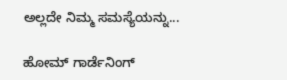ಅಲ್ಲದೇ ನಿಮ್ಮ ಸಮಸ್ಯೆಯನ್ನು...

ಹೋಮ್ ಗಾರ್ಡೆನಿಂಗ್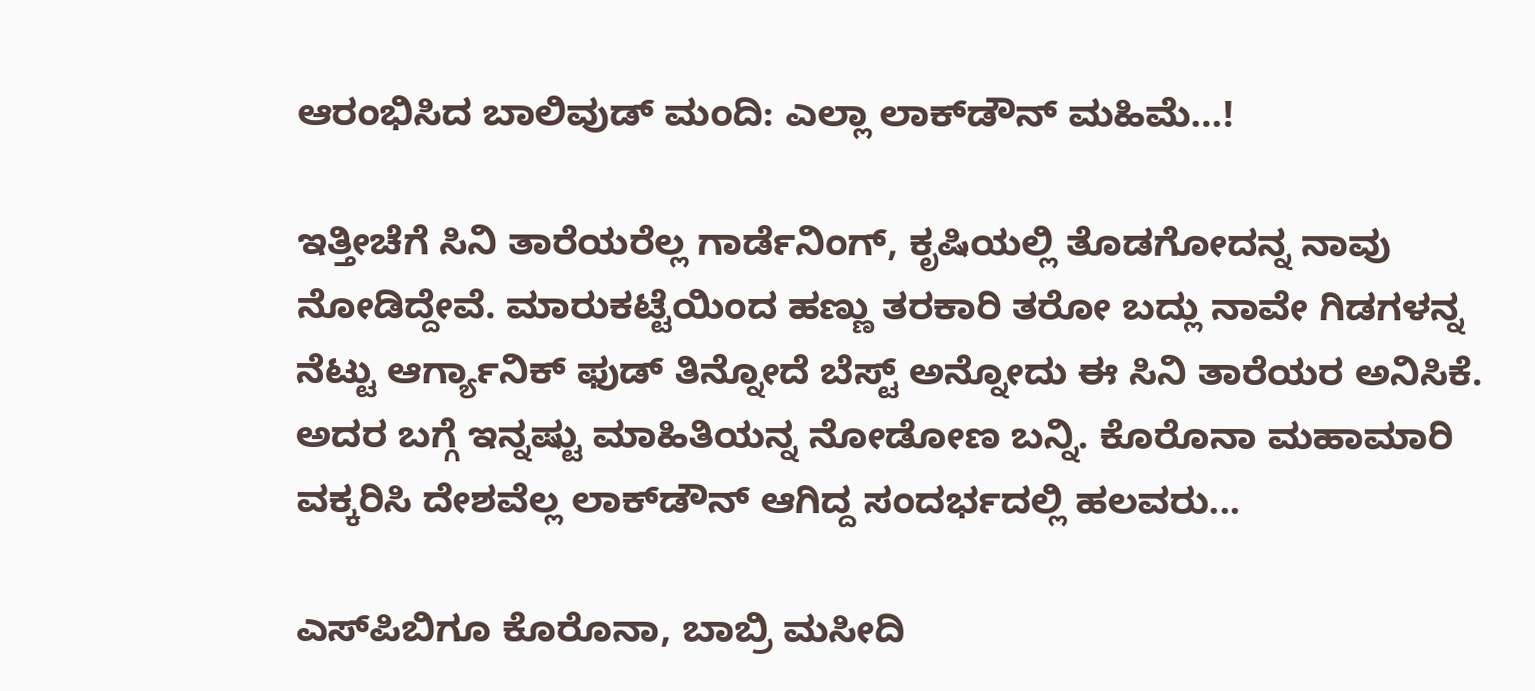ಆರಂಭಿಸಿದ ಬಾಲಿವುಡ್ ಮಂದಿ: ಎಲ್ಲಾ ಲಾಕ್‌ಡೌನ್ ಮಹಿಮೆ…!

ಇತ್ತೀಚೆಗೆ ಸಿನಿ ತಾರೆಯರೆಲ್ಲ ಗಾರ್ಡೆನಿಂಗ್, ಕೃಷಿಯಲ್ಲಿ ತೊಡಗೋದನ್ನ ನಾವು ನೋಡಿದ್ದೇವೆ. ಮಾರುಕಟ್ಟೆಯಿಂದ ಹಣ್ಣು ತರಕಾರಿ ತರೋ ಬದ್ಲು ನಾವೇ ಗಿಡಗಳನ್ನ ನೆಟ್ಟು ಆರ್ಗ್ಯಾನಿಕ್ ಫುಡ್ ತಿನ್ನೋದೆ ಬೆಸ್ಟ್ ಅನ್ನೋದು ಈ ಸಿನಿ ತಾರೆಯರ ಅನಿಸಿಕೆ. ಅದರ ಬಗ್ಗೆ ಇನ್ನಷ್ಟು ಮಾಹಿತಿಯನ್ನ ನೋಡೋಣ ಬನ್ನಿ. ಕೊರೊನಾ ಮಹಾಮಾರಿ ವಕ್ಕರಿಸಿ ದೇಶವೆಲ್ಲ ಲಾಕ್‌ಡೌನ್ ಆಗಿದ್ದ ಸಂದರ್ಭದಲ್ಲಿ ಹಲವರು...

ಎಸ್‌ಪಿಬಿಗೂ ಕೊರೊನಾ, ಬಾಬ್ರಿ ಮಸೀದಿ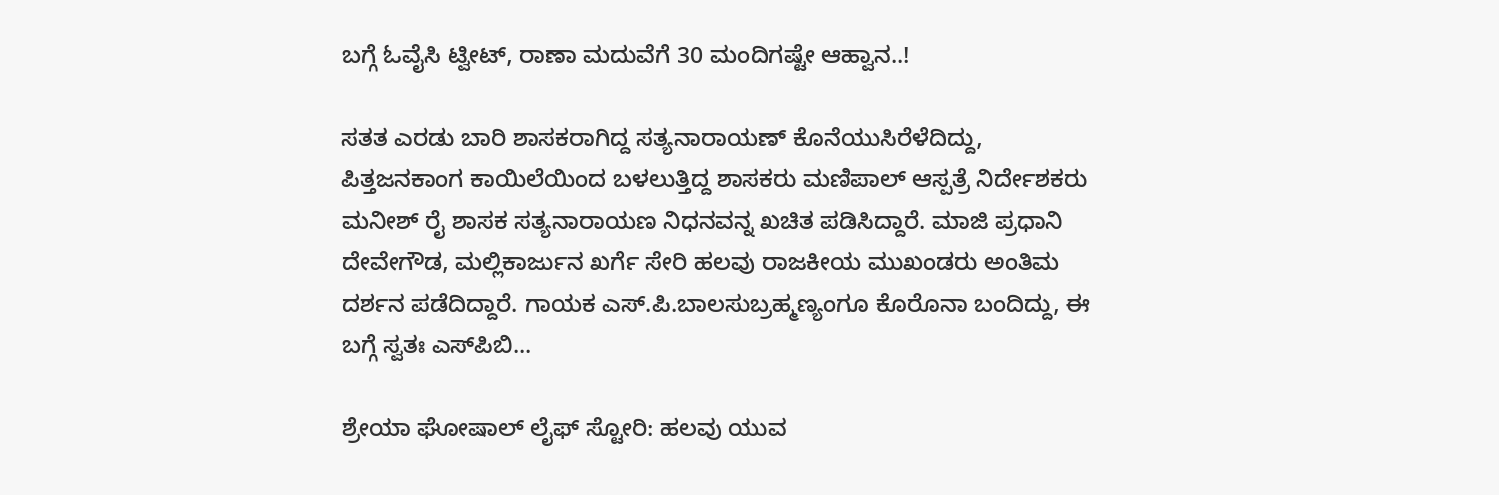ಬಗ್ಗೆ ಓವೈಸಿ ಟ್ವೀಟ್, ರಾಣಾ ಮದುವೆಗೆ 30 ಮಂದಿಗಷ್ಟೇ ಆಹ್ವಾನ..!

ಸತತ ಎರಡು ಬಾರಿ ಶಾಸಕರಾಗಿದ್ದ ಸತ್ಯನಾರಾಯಣ್ ಕೊನೆಯುಸಿರೆಳೆದಿದ್ದು, ಪಿತ್ತಜನಕಾಂಗ ಕಾಯಿಲೆಯಿಂದ ಬಳಲುತ್ತಿದ್ದ ಶಾಸಕರು ಮಣಿಪಾಲ್ ಆಸ್ಪತ್ರೆ ನಿರ್ದೇಶಕರು ಮನೀಶ್ ರೈ ಶಾಸಕ ಸತ್ಯನಾರಾಯಣ ನಿಧನವನ್ನ ಖಚಿತ ಪಡಿಸಿದ್ದಾರೆ. ಮಾಜಿ ಪ್ರಧಾನಿ ದೇವೇಗೌಡ, ಮಲ್ಲಿಕಾರ್ಜುನ ಖರ್ಗೆ ಸೇರಿ ಹಲವು ರಾಜಕೀಯ ಮುಖಂಡರು ಅಂತಿಮ ದರ್ಶನ ಪಡೆದಿದ್ದಾರೆ. ಗಾಯಕ ಎಸ್‌.ಪಿ.ಬಾಲಸುಬ್ರಹ್ಮಣ್ಯಂಗೂ ಕೊರೊನಾ ಬಂದಿದ್ದು, ಈ ಬಗ್ಗೆ ಸ್ವತಃ ಎಸ್‌ಪಿಬಿ...

ಶ್ರೇಯಾ ಘೋಷಾಲ್ ಲೈಫ್ ಸ್ಟೋರಿ: ಹಲವು ಯುವ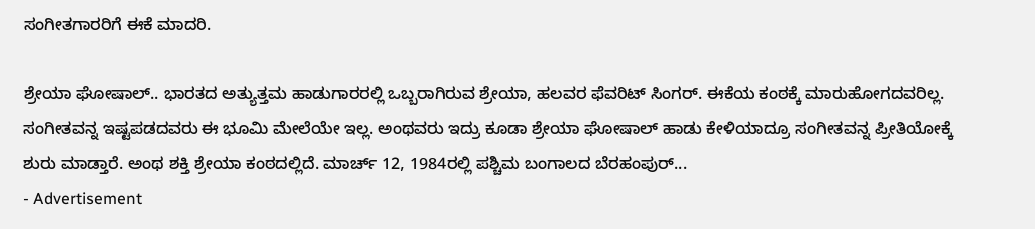ಸಂಗೀತಗಾರರಿಗೆ ಈಕೆ ಮಾದರಿ.

ಶ್ರೇಯಾ ಘೋಷಾಲ್.. ಭಾರತದ ಅತ್ಯುತ್ತಮ ಹಾಡುಗಾರರಲ್ಲಿ ಒಬ್ಬರಾಗಿರುವ ಶ್ರೇಯಾ, ಹಲವರ ಫೆವರಿಟ್ ಸಿಂಗರ್. ಈಕೆಯ ಕಂಠಕ್ಕೆ ಮಾರುಹೋಗದವರಿಲ್ಲ. ಸಂಗೀತವನ್ನ ಇಷ್ಟಪಡದವರು ಈ ಭೂಮಿ ಮೇಲೆಯೇ ಇಲ್ಲ. ಅಂಥವರು ಇದ್ರು ಕೂಡಾ ಶ್ರೇಯಾ ಘೋಷಾಲ್ ಹಾಡು ಕೇಳಿಯಾದ್ರೂ ಸಂಗೀತವನ್ನ ಪ್ರೀತಿಯೋಕ್ಕೆ ಶುರು ಮಾಡ್ತಾರೆ. ಅಂಥ ಶಕ್ತಿ ಶ್ರೇಯಾ ಕಂಠದಲ್ಲಿದೆ. ಮಾರ್ಚ್ 12, 1984ರಲ್ಲಿ ಪಶ್ಚಿಮ ಬಂಗಾಲದ ಬೆರಹಂಪುರ್...
- Advertisement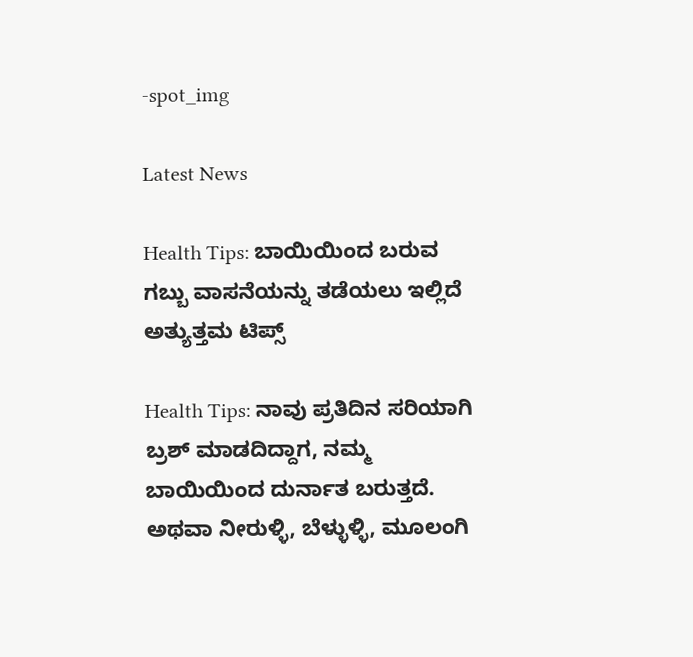-spot_img

Latest News

Health Tips: ಬಾಯಿಯಿಂದ ಬರುವ ಗಬ್ಬು ವಾಸನೆಯನ್ನು ತಡೆಯಲು ಇಲ್ಲಿದೆ ಅತ್ಯುತ್ತಮ ಟಿಪ್ಸ್

Health Tips: ನಾವು ಪ್ರತಿದಿನ ಸರಿಯಾಗಿ ಬ್ರಶ್ ಮಾಡದಿದ್ದಾಗ, ನಮ್ಮ ಬಾಯಿಯಿಂದ ದುರ್ನಾತ ಬರುತ್ತದೆ. ಅಥವಾ ನೀರುಳ್ಳಿ, ಬೆಳ್ಳುಳ್ಳಿ, ಮೂಲಂಗಿ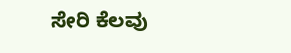ಸೇರಿ ಕೆಲವು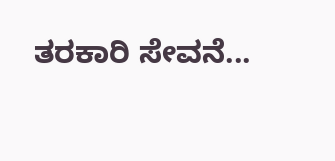ತರಕಾರಿ ಸೇವನೆ...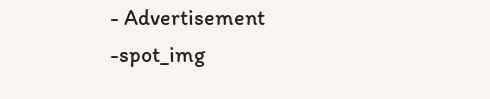- Advertisement -spot_img